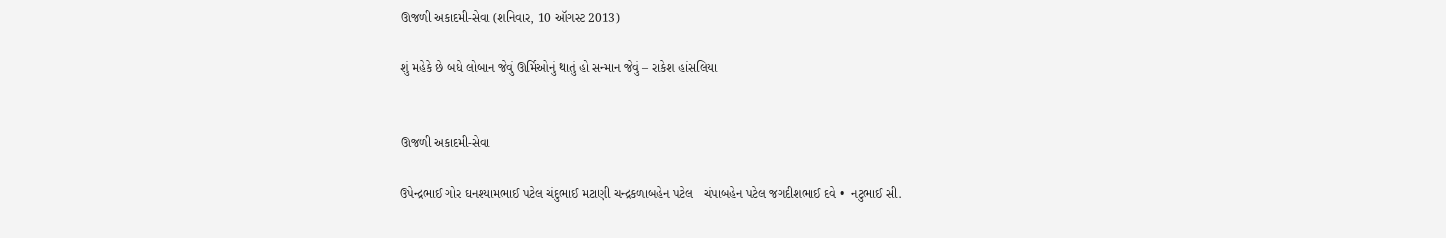ઊજળી અકાદમી-સેવા (શનિવાર, 10 ઑગસ્ટ 2013)

શું મહેકે છે બધે લોબાન જેવું ઊર્મિઓનું થાતું હો સન્માન જેવું – રાકેશ હાંસલિયા


ઊજળી અકાદમી-સેવા

ઉપેન્દ્રભાઈ ગોર ઘનશ્યામભાઈ પટેલ ચંદુભાઈ મટાણી ચન્દ્રકળાબહેન પટેલ   ચંપાબહેન પટેલ જગદીશભાઈ દવે •  નટુભાઈ સી.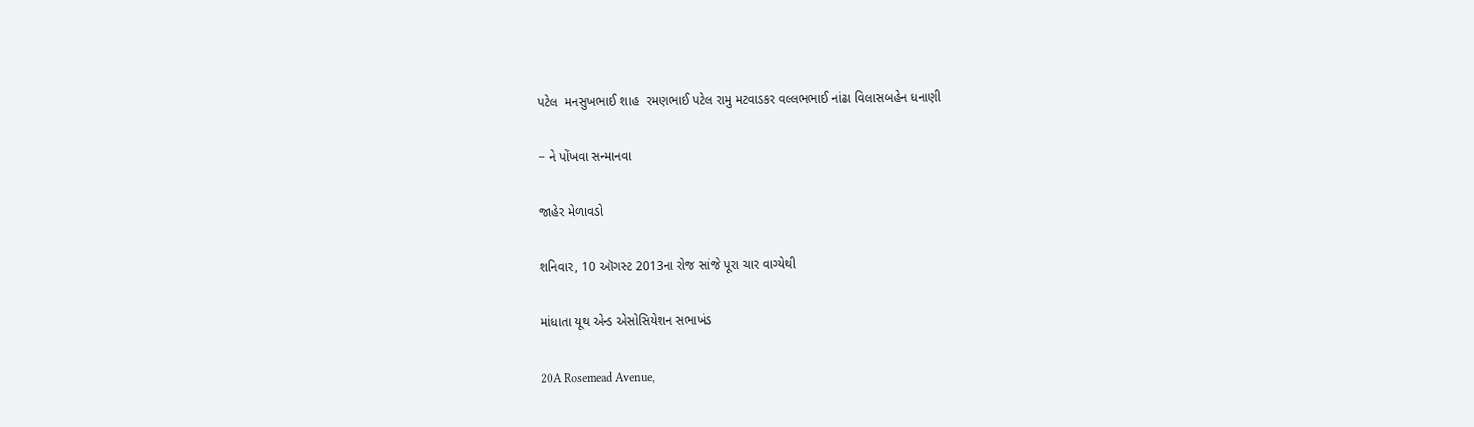પટેલ  મનસુખભાઈ શાહ  રમણભાઈ પટેલ રામુ મટવાડકર વલ્લભભાઈ નાંઢા વિલાસબહેન ધનાણી

− ને પોંખવા સન્માનવા

જાહેર મેળાવડો

શનિવાર, 10 ઑગસ્ટ 2013ના રોજ સાંજે પૂરા ચાર વાગ્યેથી

માંધાતા યૂથ એન્ડ એસોસિયેશન સભાખંડ

20A Rosemead Avenue,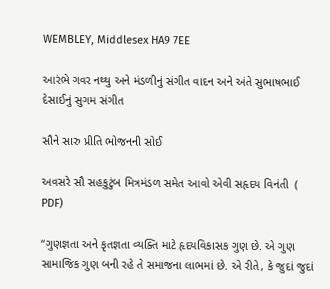WEMBLEY, Middlesex HA9 7EE

આરંભે ગવર નથ્થુ અને મંડળીનું સંગીત વાદન અને અંતે સુભાષભાઈ દેસાઈનું સુગમ સંગીત

સૌને સારુ પ્રીતિ ભોજનની સોઈ

અવસરે સૌ સહકુટુંબ મિત્રમંડળ સમેત આવો એવી સહૃદય વિનંતી  ( PDF)

“ગુણજ્ઞતા અને કૃતજ્ઞતા વ્યક્તિ માટે હૃદયવિકાસક ગુણ છે. એ ગુણ સામાજિક ગુણ બની રહે તે સમાજના લાભમાં છે. એ રીતે, કે જુદાં જુદાં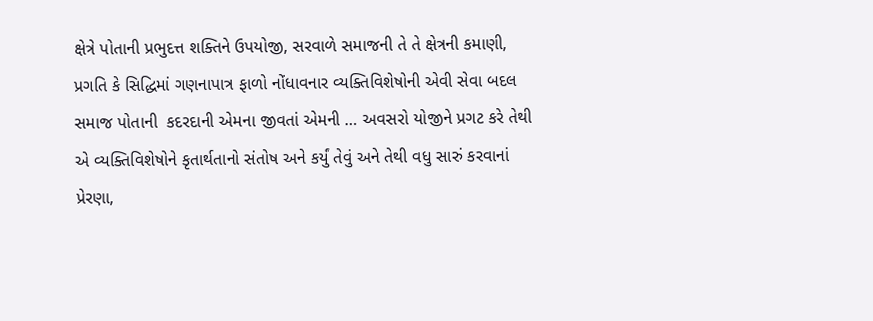ક્ષેત્રે પોતાની પ્રભુદત્ત શક્તિને ઉપયોજી, સરવાળે સમાજની તે તે ક્ષેત્રની કમાણી, પ્રગતિ કે સિદ્ધિમાં ગણનાપાત્ર ફાળો નોંધાવનાર વ્યક્તિવિશેષોની એવી સેવા બદલ સમાજ પોતાની  કદરદાની એમના જીવતાં એમની … અવસરો યોજીને પ્રગટ કરે તેથી એ વ્યક્તિવિશેષોને કૃતાર્થતાનો સંતોષ અને કર્યું તેવું અને તેથી વધુ સારું કરવાનાં પ્રેરણા,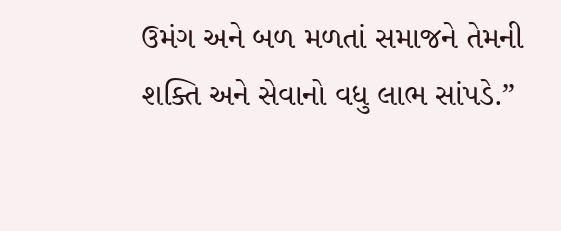ઉમંગ અને બળ મળતાં સમાજને તેમની શક્તિ અને સેવાનો વધુ લાભ સાંપડે.”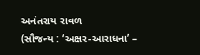અનંતરાય રાવળ
(સૌજન્ય : ‘અક્ષર-આરાધના’ –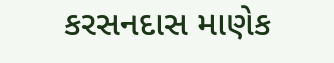કરસનદાસ માણેક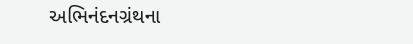અભિનંદનગ્રંથના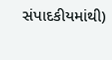સંપાદકીયમાંથી)